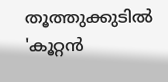തൂത്തുക്കുടിൽ 'കൂറ്റൻ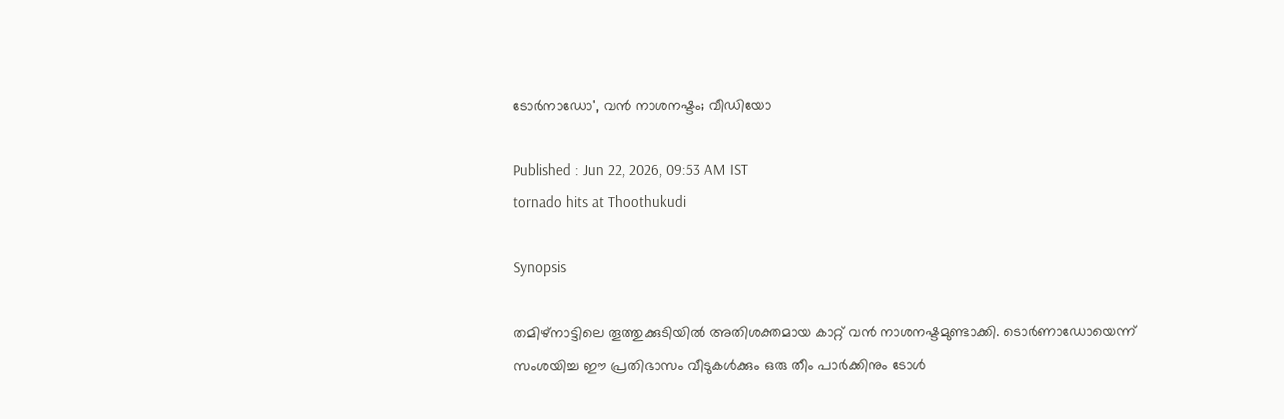ടോർനാഡോ', വൻ നാശനഷ്ടം; വീഡിയോ

Published : Jun 22, 2026, 09:53 AM IST
tornado hits at Thoothukudi

Synopsis

തമിഴ്‌നാട്ടിലെ തൂത്തുക്കുടിയിൽ അതിശക്തമായ കാറ്റ് വൻ നാശനഷ്ടമുണ്ടാക്കി. ടൊർണാഡോയെന്ന് സംശയിച്ച ഈ പ്രതിഭാസം വീടുകൾക്കും ഒരു തീം പാർക്കിനും ടോൾ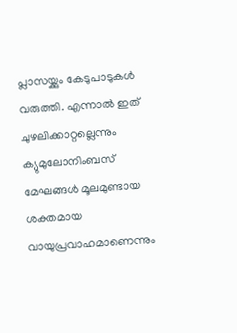പ്ലാസയ്ക്കും കേടുപാടുകൾ വരുത്തി. എന്നാൽ ഇത് ചുഴലിക്കാറ്റല്ലെന്നും ക്യുമുലോനിംബസ് മേഘങ്ങൾ മൂലമുണ്ടായ ശക്തമായ വായുപ്രവാഹമാണെന്നും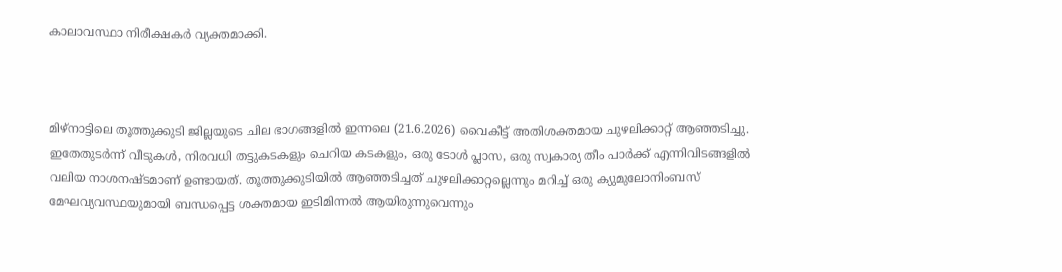കാലാവസ്ഥാ നിരീക്ഷകർ വ്യക്തമാക്കി.



മിഴ്‌നാട്ടിലെ തൂത്തുക്കുടി ജില്ലയുടെ ചില ഭാഗങ്ങളിൽ ഇന്നലെ (21.6.2026) വൈകീട്ട് അതിശക്തമായ ചുഴലിക്കാറ്റ് ആഞ്ഞടിച്ചു. ഇതേതുടർന്ന് വീടുകൾ, നിരവധി തട്ടുകടകളും ചെറിയ കടകളും, ഒരു ടോൾ പ്ലാസ, ഒരു സ്വകാര്യ തീം പാർക്ക് എന്നിവിടങ്ങളിൽ വലിയ നാശനഷ്ടമാണ് ഉണ്ടായത്. തൂത്തുക്കുടിയിൽ ആഞ്ഞടിച്ചത് ചുഴലിക്കാറ്റല്ലെന്നും മറിച്ച് ഒരു ക്യുമുലോനിംബസ് മേഘവ്യവസ്ഥയുമായി ബന്ധപ്പെട്ട ശക്തമായ ഇടിമിന്നൽ ആയിരുന്നുവെന്നും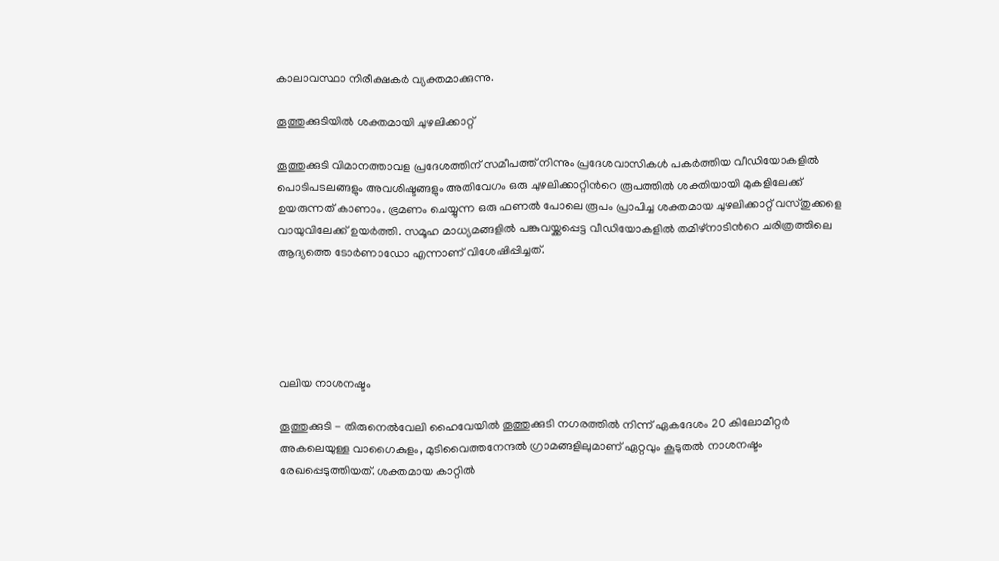കാലാവസ്ഥാ നിരീക്ഷകർ വ്യക്തമാക്കുന്നു.

തൂത്തുക്കുടിയിൽ ശക്തമായി ചുഴലിക്കാറ്റ്

തൂത്തുക്കുടി വിമാനത്താവള പ്രദേശത്തിന് സമീപത്ത് നിന്നും പ്രദേശവാസികൾ പകർത്തിയ വീഡിയോകളിൽ പൊടിപടലങ്ങളും അവശിഷ്ടങ്ങളും അതിവേഗം ഒരു ചുഴലിക്കാറ്റിന്‍റെ രൂപത്തിൽ ശക്തിയായി മുകളിലേക്ക് ഉയരുന്നത് കാണാം. ഭ്രമണം ചെയ്യുന്ന ഒരു ഫണൽ പോലെ രൂപം പ്രാപിച്ച ശക്തമായ ചുഴലിക്കാറ്റ് വസ്തുക്കളെ വായുവിലേക്ക് ഉയർത്തി. സമൂഹ മാധ്യമങ്ങളിൽ പങ്കുവയ്ക്കപ്പെട്ട വീഡിയോകളിൽ തമിഴ്നാടിന്‍റെ ചരിത്രത്തിലെ ആദ്യത്തെ ടോർണാഡോ എന്നാണ് വിശേഷിപ്പിച്ചത്.





വലിയ നാശനഷ്ടം

തൂത്തുക്കുടി - തിരുനെൽവേലി ഹൈവേയിൽ തൂത്തുക്കുടി നഗരത്തിൽ നിന്ന് ഏകദേശം 20 കിലോമീറ്റർ അകലെയുള്ള വാഗൈകുളം, മുടിവൈത്തനേന്ദൽ ഗ്രാമങ്ങളിലുമാണ് ഏറ്റവും കൂടുതൽ നാശനഷ്ടം രേഖപ്പെടുത്തിയത്. ശക്തമായ കാറ്റിൽ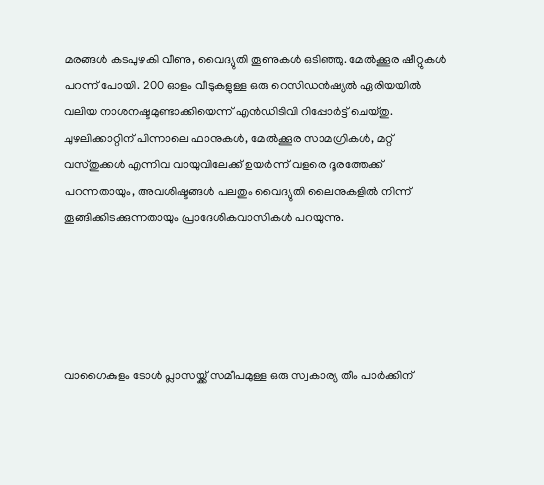മരങ്ങൾ കടപുഴകി വീണു, വൈദ്യുതി തൂണുകൾ ഒടിഞ്ഞു. മേൽക്കൂര ഷീറ്റുകൾ പറന്ന് പോയി. 200 ഓളം വീടുകളുള്ള ഒരു റെസിഡൻഷ്യൽ ഏരിയയിൽ വലിയ നാശനഷ്ടമുണ്ടാക്കിയെന്ന് എൻഡിടിവി റിപ്പോർട്ട് ചെയ്തു. ചുഴലിക്കാറ്റിന് പിന്നാലെ ഫാനുകൾ, മേൽക്കൂര സാമഗ്രികൾ, മറ്റ് വസ്തുക്കൾ എന്നിവ വായുവിലേക്ക് ഉയർന്ന് വളരെ ദൂരത്തേക്ക് പറന്നതായും, അവശിഷ്ടങ്ങൾ പലതും വൈദ്യുതി ലൈനുകളിൽ നിന്ന് തൂങ്ങിക്കിടക്കുന്നതായും പ്രാദേശികവാസികൾ പറയുന്നു.





വാഗൈകുളം ടോൾ പ്ലാസയ്ക്ക് സമീപമുള്ള ഒരു സ്വകാര്യ തീം പാർക്കിന്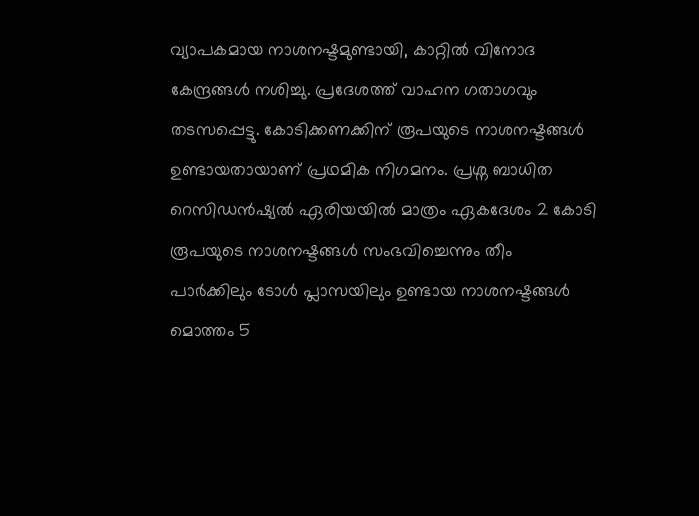വ്യാപകമായ നാശനഷ്ടമുണ്ടായി, കാറ്റിൽ വിനോദ കേന്ദ്രങ്ങൾ നശിച്ചു. പ്രദേശത്ത് വാഹന ഗതാഗവും തടസപ്പെട്ടു. കോടിക്കണക്കിന് രൂപയുടെ നാശനഷ്ടങ്ങൾ ഉണ്ടായതായാണ് പ്രഥമിക നിഗമനം. പ്രശ്ന ബാധിത റെസിഡൻഷ്യൽ ഏരിയയിൽ മാത്രം ഏകദേശം 2 കോടി രൂപയുടെ നാശനഷ്ടങ്ങൾ സംഭവിച്ചെന്നും തീം പാർക്കിലും ടോൾ പ്ലാസയിലും ഉണ്ടായ നാശനഷ്ടങ്ങൾ മൊത്തം 5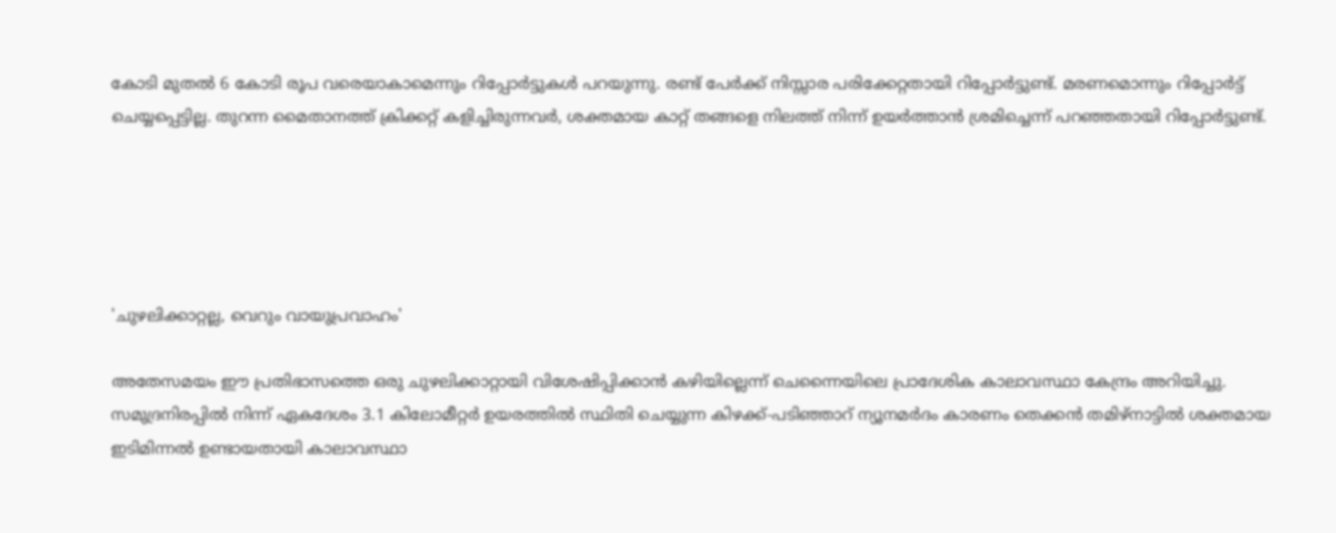കോടി മുതൽ 6 കോടി രൂപ വരെയാകാമെന്നും റിപ്പോർട്ടുകൾ പറയുന്നു. രണ്ട് പേർക്ക് നിസ്സാര പരിക്കേറ്റതായി റിപ്പോർട്ടുണ്ട്. മരണമൊന്നും റിപ്പോർട്ട് ചെയ്യപ്പെട്ടില്ല. തുറന്ന മൈതാനത്ത് ക്രിക്കറ്റ് കളിച്ചിരുന്നവർ, ശക്തമായ കാറ്റ് തങ്ങളെ നിലത്ത് നിന്ന് ഉയർത്താൻ ശ്രമിച്ചെന്ന് പറഞ്ഞതായി റിപ്പോർട്ടുണ്ട്.





'ചുഴലിക്കാറ്റല്ല, വെറും വായുപ്രവാഹം'

അതേസമയം ഈ പ്രതിഭാസത്തെ ഒരു ചുഴലിക്കാറ്റായി വിശേഷിപ്പിക്കാൻ കഴിയില്ലെന്ന് ചെന്നൈയിലെ പ്രാദേശിക കാലാവസ്ഥാ കേന്ദ്രം അറിയിച്ചു. സമുദ്രനിരപ്പിൽ നിന്ന് ഏകദേശം 3.1 കിലോമീറ്റർ ഉയരത്തിൽ സ്ഥിതി ചെയ്യുന്ന കിഴക്ക്-പടിഞ്ഞാറ് ന്യൂനമർദം കാരണം തെക്കൻ തമിഴ്‌നാട്ടിൽ ശക്തമായ ഇടിമിന്നൽ ഉണ്ടായതായി കാലാവസ്ഥാ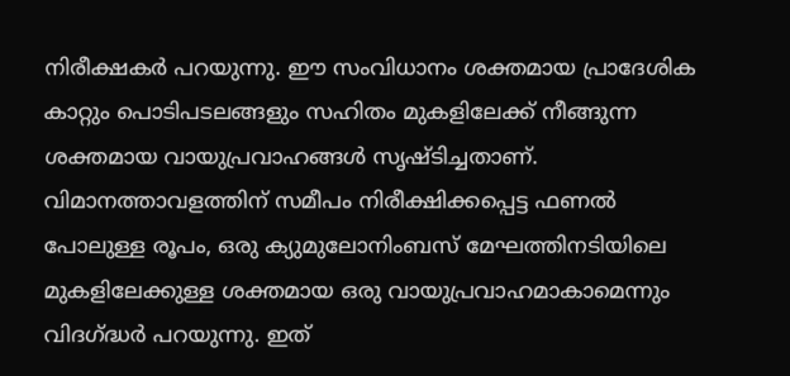നിരീക്ഷകർ പറയുന്നു. ഈ സംവിധാനം ശക്തമായ പ്രാദേശിക കാറ്റും പൊടിപടലങ്ങളും സഹിതം മുകളിലേക്ക് നീങ്ങുന്ന ശക്തമായ വായുപ്രവാഹങ്ങൾ സൃഷ്ടിച്ചതാണ്. വിമാനത്താവളത്തിന് സമീപം നിരീക്ഷിക്കപ്പെട്ട ഫണൽ പോലുള്ള രൂപം, ഒരു ക്യുമുലോനിംബസ് മേഘത്തിനടിയിലെ മുകളിലേക്കുള്ള ശക്തമായ ഒരു വായുപ്രവാഹമാകാമെന്നും വിദഗ്ദ്ധർ പറയുന്നു. ഇത്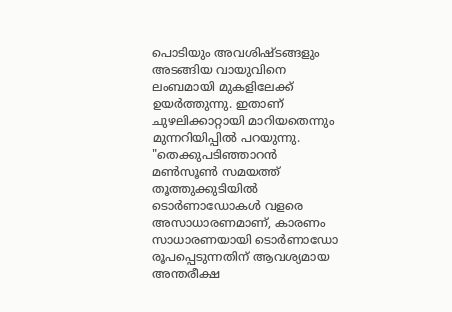പൊടിയും അവശിഷ്ടങ്ങളും അടങ്ങിയ വായുവിനെ ലംബമായി മുകളിലേക്ക് ഉയർത്തുന്നു. ഇതാണ് ചുഴലിക്കാറ്റായി മാറിയതെന്നും മുന്നറിയിപ്പിൽ പറയുന്നു. "തെക്കുപടിഞ്ഞാറൻ മൺസൂൺ സമയത്ത് തൂത്തുക്കുടിയിൽ ടൊർണാഡോകൾ വളരെ അസാധാരണമാണ്, കാരണം സാധാരണയായി ടൊർണാഡോ രൂപപ്പെടുന്നതിന് ആവശ്യമായ അന്തരീക്ഷ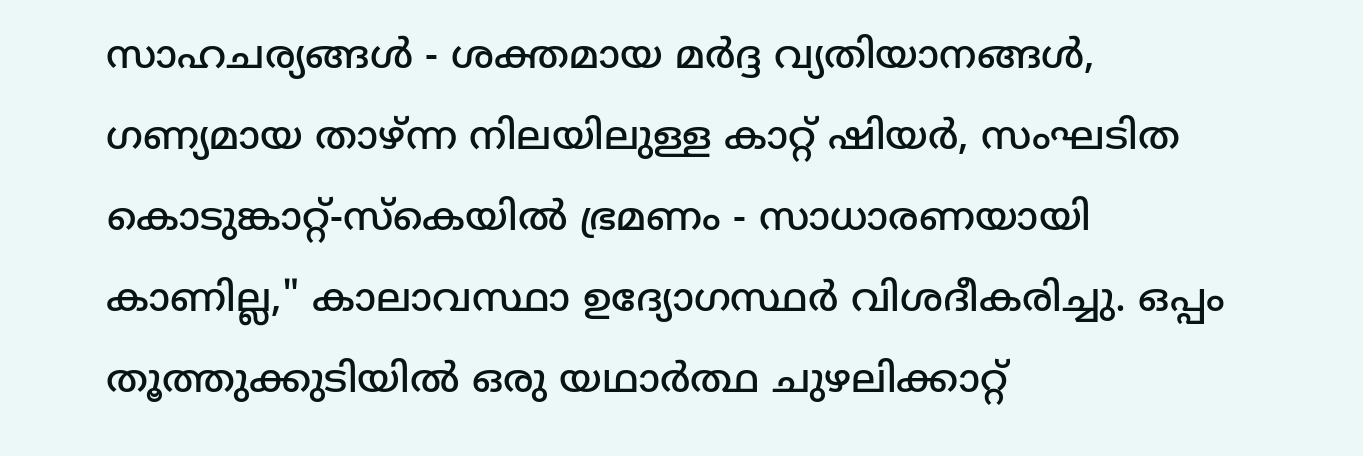സാഹചര്യങ്ങൾ - ശക്തമായ മർദ്ദ വ്യതിയാനങ്ങൾ, ഗണ്യമായ താഴ്ന്ന നിലയിലുള്ള കാറ്റ് ഷിയർ, സംഘടിത കൊടുങ്കാറ്റ്-സ്കെയിൽ ഭ്രമണം - സാധാരണയായി കാണില്ല," കാലാവസ്ഥാ ഉദ്യോഗസ്ഥർ വിശദീകരിച്ചു. ഒപ്പം തൂത്തുക്കുടിയിൽ ഒരു യഥാർത്ഥ ചുഴലിക്കാറ്റ്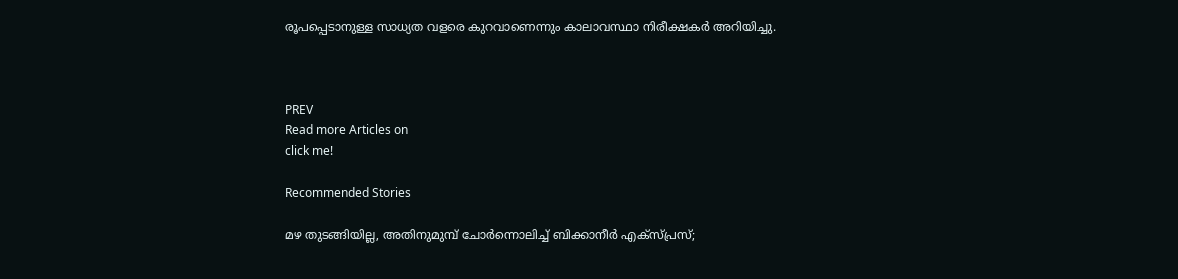രൂപപ്പെടാനുള്ള സാധ്യത വളരെ കുറവാണെന്നും കാലാവസ്ഥാ നിരീക്ഷകർ അറിയിച്ചു.



PREV
Read more Articles on
click me!

Recommended Stories

മഴ തുടങ്ങിയില്ല, അതിനുമുമ്പ് ചോർന്നൊലിച്ച് ബിക്കാനീർ എക്സ്പ്രസ്;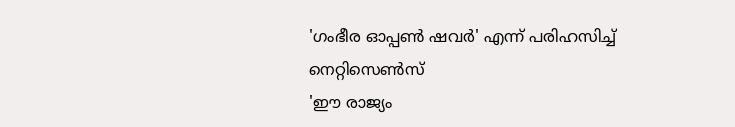'ഗംഭീര ഓപ്പൺ ഷവർ' എന്ന് പരിഹസിച്ച് നെറ്റിസെൺസ്
'ഈ രാജ്യം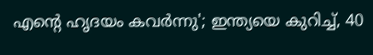എന്‍റെ ഹൃദയം കവർന്നു'; ഇന്ത്യയെ കുറിച്ച്, 40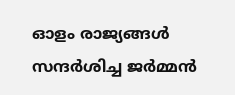ഓളം രാജ്യങ്ങൾ സന്ദർശിച്ച ജർമ്മൻ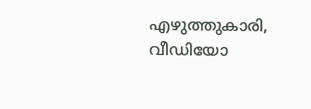എഴുത്തുകാരി, വീഡിയോ